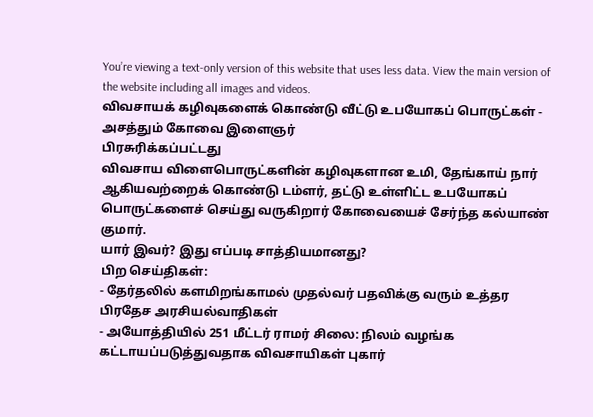You’re viewing a text-only version of this website that uses less data. View the main version of the website including all images and videos.
விவசாயக் கழிவுகளைக் கொண்டு வீட்டு உபயோகப் பொருட்கள் - அசத்தும் கோவை இளைஞர்
பிரசுரிக்கப்பட்டது
விவசாய விளைபொருட்களின் கழிவுகளான உமி, தேங்காய் நார் ஆகியவற்றைக் கொண்டு டம்ளர், தட்டு உள்ளிட்ட உபயோகப் பொருட்களைச் செய்து வருகிறார் கோவையைச் சேர்ந்த கல்யாண் குமார்.
யார் இவர்? இது எப்படி சாத்தியமானது?
பிற செய்திகள்:
- தேர்தலில் களமிறங்காமல் முதல்வர் பதவிக்கு வரும் உத்தர பிரதேச அரசியல்வாதிகள்
- அயோத்தியில் 251 மீட்டர் ராமர் சிலை: நிலம் வழங்க கட்டாயப்படுத்துவதாக விவசாயிகள் புகார்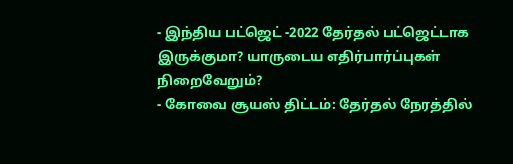- இந்திய பட்ஜெட் -2022 தேர்தல் பட்ஜெட்டாக இருக்குமா? யாருடைய எதிர்பார்ப்புகள் நிறைவேறும்?
- கோவை சூயஸ் திட்டம்: தேர்தல் நேரத்தில்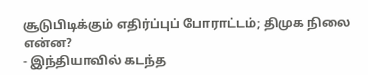சூடுபிடிக்கும் எதிர்ப்புப் போராட்டம்; திமுக நிலை என்ன?
- இந்தியாவில் கடந்த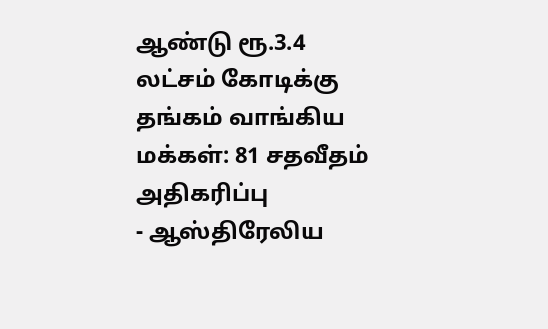ஆண்டு ரூ.3.4 லட்சம் கோடிக்கு தங்கம் வாங்கிய மக்கள்: 81 சதவீதம் அதிகரிப்பு
- ஆஸ்திரேலிய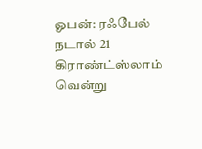ஓபன்: ரஃபேல் நடால் 21 கிராண்ட்ஸ்லாம் வென்று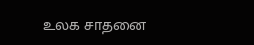உலக சாதனை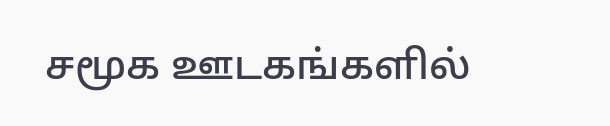சமூக ஊடகங்களில்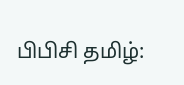பிபிசி தமிழ்: